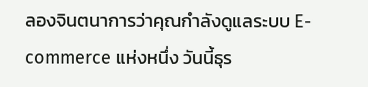ลองจินตนาการว่าคุณกำลังดูแลระบบ E-commerce แห่งหนึ่ง วันนี้ธุร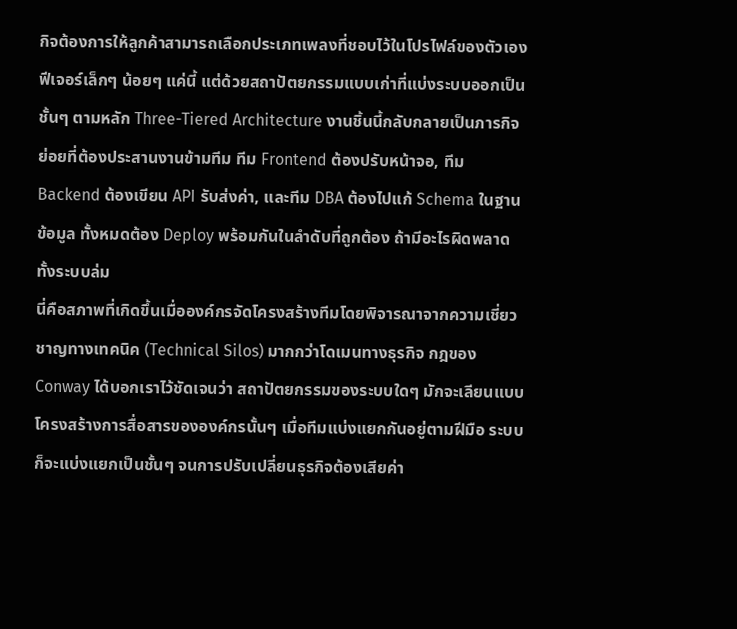กิจต้องการให้ลูกค้าสามารถเลือกประเภทเพลงที่ชอบไว้ในโปรไฟล์ของตัวเอง ฟีเจอร์เล็กๆ น้อยๆ แค่นี้ แต่ด้วยสถาปัตยกรรมแบบเก่าที่แบ่งระบบออกเป็นชั้นๆ ตามหลัก Three-Tiered Architecture งานชิ้นนี้กลับกลายเป็นภารกิจย่อยที่ต้องประสานงานข้ามทีม ทีม Frontend ต้องปรับหน้าจอ, ทีม Backend ต้องเขียน API รับส่งค่า, และทีม DBA ต้องไปแก้ Schema ในฐานข้อมูล ทั้งหมดต้อง Deploy พร้อมกันในลำดับที่ถูกต้อง ถ้ามีอะไรผิดพลาด ทั้งระบบล่ม
นี่คือสภาพที่เกิดขึ้นเมื่อองค์กรจัดโครงสร้างทีมโดยพิจารณาจากความเชี่ยวชาญทางเทคนิค (Technical Silos) มากกว่าโดเมนทางธุรกิจ กฎของ Conway ได้บอกเราไว้ชัดเจนว่า สถาปัตยกรรมของระบบใดๆ มักจะเลียนแบบโครงสร้างการสื่อสารขององค์กรนั้นๆ เมื่อทีมแบ่งแยกกันอยู่ตามฝีมือ ระบบก็จะแบ่งแยกเป็นชั้นๆ จนการปรับเปลี่ยนธุรกิจต้องเสียค่า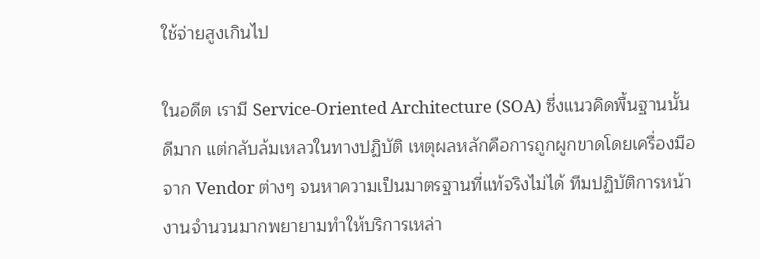ใช้จ่ายสูงเกินไป

ในอดีต เรามี Service-Oriented Architecture (SOA) ซึ่งแนวคิดพื้นฐานนั้นดีมาก แต่กลับล้มเหลวในทางปฏิบัติ เหตุผลหลักคือการถูกผูกขาดโดยเครื่องมือจาก Vendor ต่างๆ จนหาความเป็นมาตรฐานที่แท้จริงไม่ได้ ทีมปฏิบัติการหน้างานจำนวนมากพยายามทำให้บริการเหล่า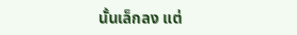นั้นเล็กลง แต่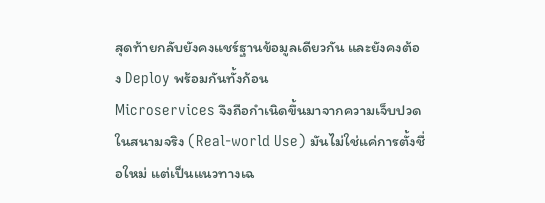สุดท้ายกลับยังคงแชร์ฐานข้อมูลเดียวกัน และยังคงต้อง Deploy พร้อมกันทั้งก้อน
Microservices จึงถือกำเนิดขึ้นมาจากความเจ็บปวดในสนามจริง (Real-world Use) มันไม่ใช่แค่การตั้งชื่อใหม่ แต่เป็นแนวทางเฉ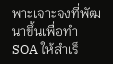พาะเจาะจงที่พัฒนาขึ้นเพื่อทำ SOA ให้สำเร็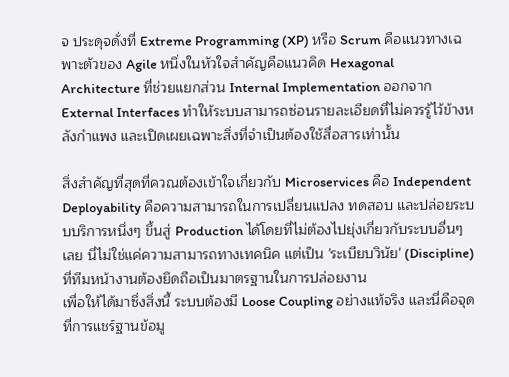จ ประดุจดั่งที่ Extreme Programming (XP) หรือ Scrum คือแนวทางเฉพาะตัวของ Agile หนึ่งในหัวใจสำคัญคือแนวคิด Hexagonal Architecture ที่ช่วยแยกส่วน Internal Implementation ออกจาก External Interfaces ทำให้ระบบสามารถซ่อนรายละเอียดที่ไม่ควรรู้ไว้ข้างหลังกำแพง และเปิดเผยเฉพาะสิ่งที่จำเป็นต้องใช้สื่อสารเท่านั้น

สิ่งสำคัญที่สุดที่ควณต้องเข้าใจเกี่ยวกับ Microservices คือ Independent Deployability คือความสามารถในการเปลี่ยนแปลง ทดสอบ และปล่อยระบบบริการหนึ่งๆ ขึ้นสู่ Production ได้โดยที่ไม่ต้องไปยุ่งเกี่ยวกับระบบอื่นๆ เลย นี่ไม่ใช่แค่ความสามารถทางเทคนิค แต่เป็น 'ระเบียบวินัย' (Discipline) ที่ทีมหน้างานต้องยึดถือเป็นมาตรฐานในการปล่อยงาน
เพื่อให้ได้มาซึ่งสิ่งนี้ ระบบต้องมี Loose Coupling อย่างแท้จริง และนี่คือจุดที่การแชร์ฐานข้อมู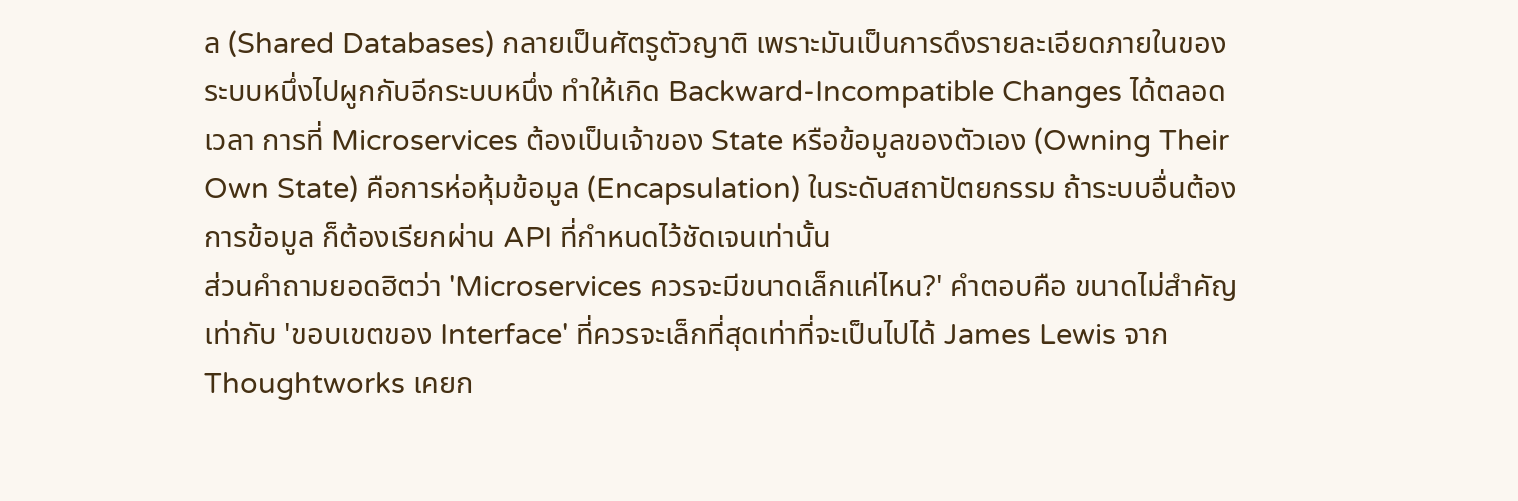ล (Shared Databases) กลายเป็นศัตรูตัวญาติ เพราะมันเป็นการดึงรายละเอียดภายในของระบบหนึ่งไปผูกกับอีกระบบหนึ่ง ทำให้เกิด Backward-Incompatible Changes ได้ตลอดเวลา การที่ Microservices ต้องเป็นเจ้าของ State หรือข้อมูลของตัวเอง (Owning Their Own State) คือการห่อหุ้มข้อมูล (Encapsulation) ในระดับสถาปัตยกรรม ถ้าระบบอื่นต้องการข้อมูล ก็ต้องเรียกผ่าน API ที่กำหนดไว้ชัดเจนเท่านั้น
ส่วนคำถามยอดฮิตว่า 'Microservices ควรจะมีขนาดเล็กแค่ไหน?' คำตอบคือ ขนาดไม่สำคัญเท่ากับ 'ขอบเขตของ Interface' ที่ควรจะเล็กที่สุดเท่าที่จะเป็นไปได้ James Lewis จาก Thoughtworks เคยก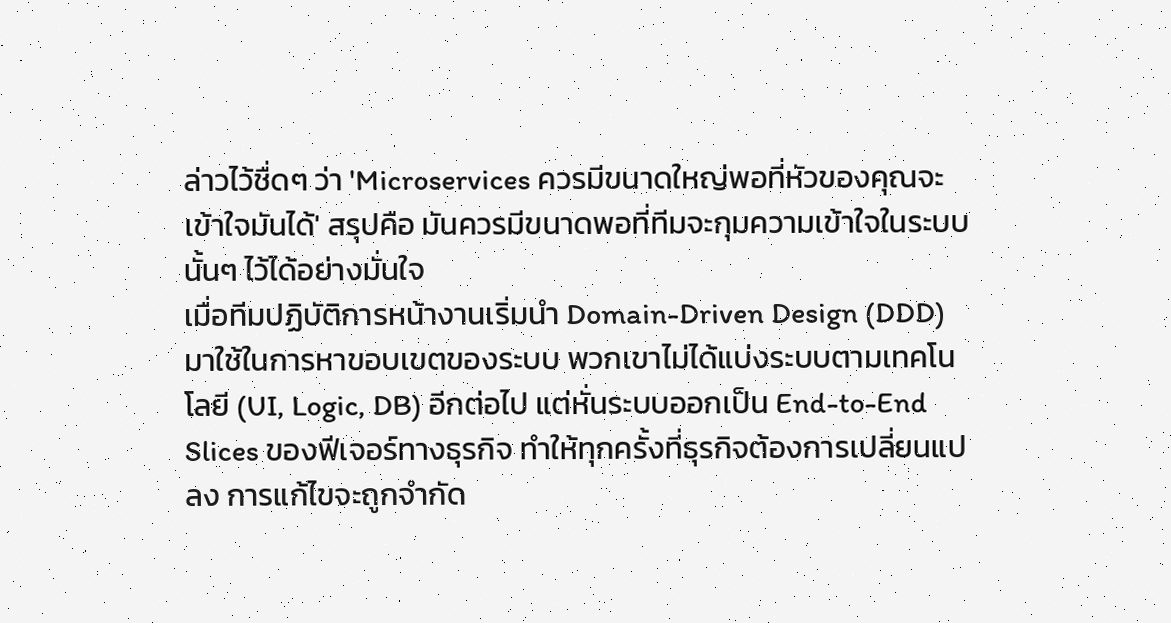ล่าวไว้ชื่ดๆ ว่า 'Microservices ควรมีขนาดใหญ่พอที่หัวของคุณจะเข้าใจมันได้' สรุปคือ มันควรมีขนาดพอที่ทีมจะกุมความเข้าใจในระบบนั้นๆ ไว้ได้อย่างมั่นใจ
เมื่อทีมปฏิบัติการหน้างานเริ่มนำ Domain-Driven Design (DDD) มาใช้ในการหาขอบเขตของระบบ พวกเขาไม่ได้แบ่งระบบตามเทคโนโลยี (UI, Logic, DB) อีกต่อไป แต่หั่นระบบออกเป็น End-to-End Slices ของฟีเจอร์ทางธุรกิจ ทำให้ทุกครั้งที่ธุรกิจต้องการเปลี่ยนแปลง การแก้ไขจะถูกจำกัด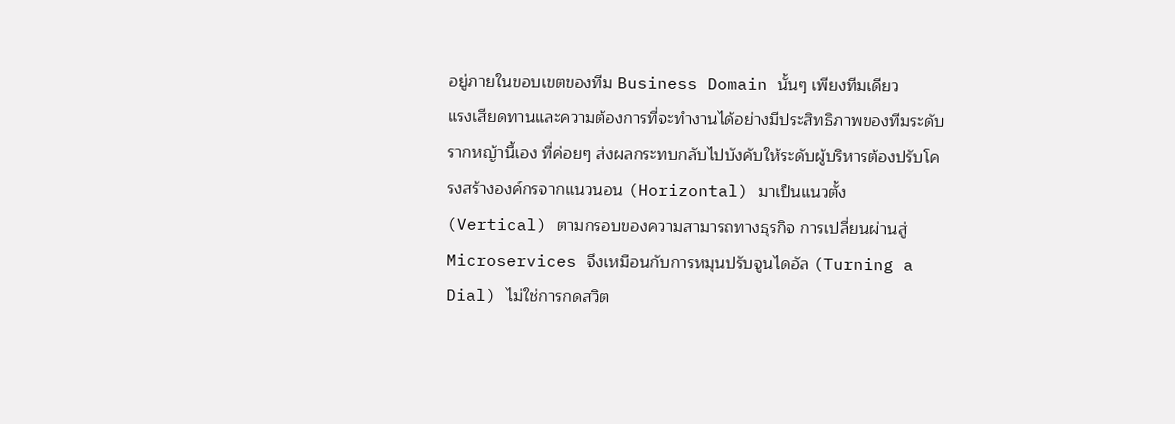อยู่ภายในขอบเขตของทีม Business Domain นั้นๆ เพียงทีมเดียว
แรงเสียดทานและความต้องการที่จะทำงานได้อย่างมีประสิทธิภาพของทีมระดับรากหญ้านี้เอง ที่ค่อยๆ ส่งผลกระทบกลับไปบังคับให้ระดับผู้บริหารต้องปรับโครงสร้างองค์กรจากแนวนอน (Horizontal) มาเป็นแนวตั้ง (Vertical) ตามกรอบของความสามารถทางธุรกิจ การเปลี่ยนผ่านสู่ Microservices จึงเหมือนกับการหมุนปรับจูนไดอัล (Turning a Dial) ไม่ใช่การกดสวิต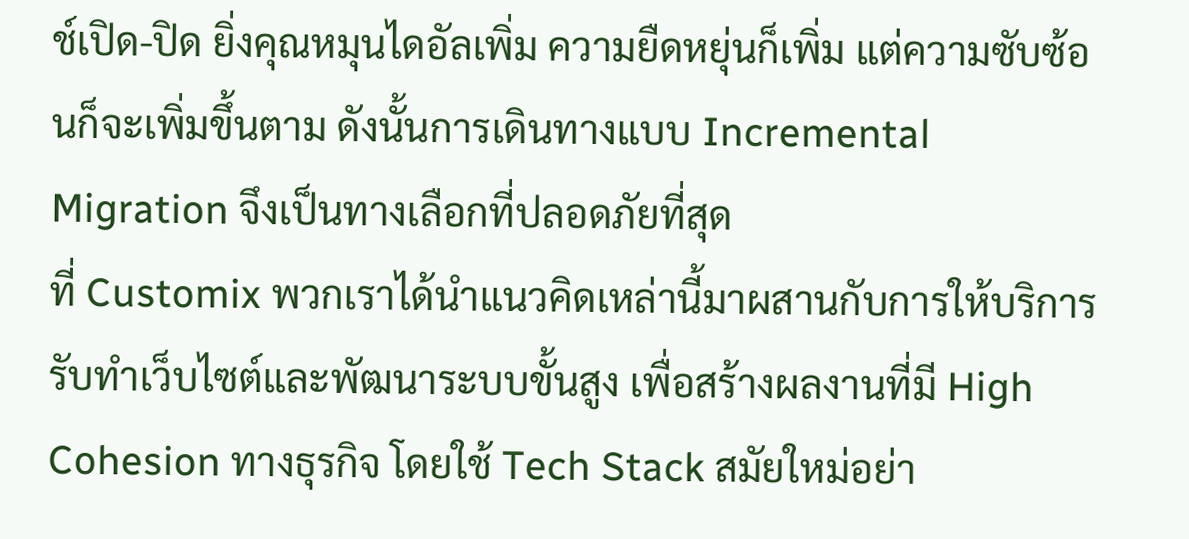ช์เปิด-ปิด ยิ่งคุณหมุนไดอัลเพิ่ม ความยืดหยุ่นก็เพิ่ม แต่ความซับซ้อนก็จะเพิ่มขึ้นตาม ดังนั้นการเดินทางแบบ Incremental Migration จึงเป็นทางเลือกที่ปลอดภัยที่สุด
ที่ Customix พวกเราได้นำแนวคิดเหล่านี้มาผสานกับการให้บริการรับทำเว็บไซต์และพัฒนาระบบขั้นสูง เพื่อสร้างผลงานที่มี High Cohesion ทางธุรกิจ โดยใช้ Tech Stack สมัยใหม่อย่า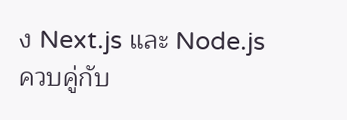ง Next.js และ Node.js ควบคู่กับ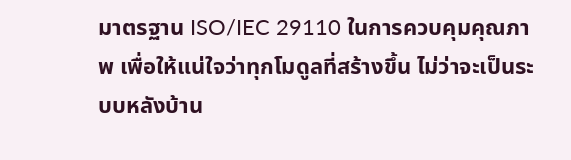มาตรฐาน ISO/IEC 29110 ในการควบคุมคุณภาพ เพื่อให้แน่ใจว่าทุกโมดูลที่สร้างขึ้น ไม่ว่าจะเป็นระบบหลังบ้าน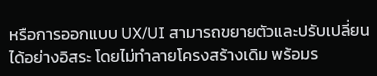หรือการออกแบบ UX/UI สามารถขยายตัวและปรับเปลี่ยนได้อย่างอิสระ โดยไม่ทำลายโครงสร้างเดิม พร้อมร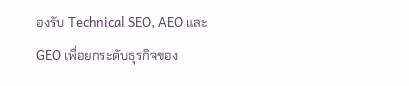องรับ Technical SEO, AEO และ GEO เพื่อยกระดับธุรกิจของ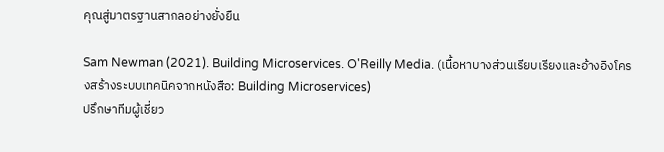คุณสู่มาตรฐานสากลอย่างยั่งยืน

Sam Newman (2021). Building Microservices. O'Reilly Media. (เนื้อหาบางส่วนเรียบเรียงและอ้างอิงโครงสร้างระบบเทคนิคจากหนังสือ: Building Microservices)
ปรึกษาทีมผู้เชี่ยว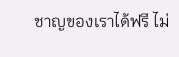ชาญของเราได้ฟรี ไม่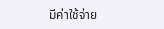มีค่าใช้จ่าย